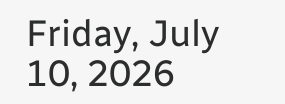Friday, July 10, 2026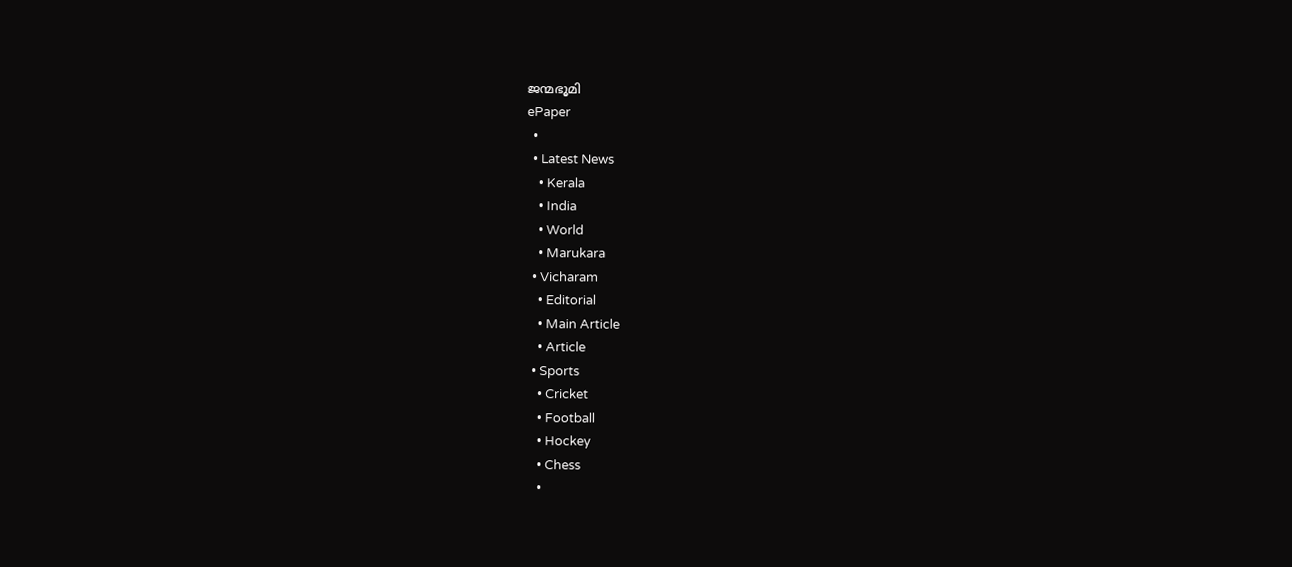ജന്മഭൂമി
ePaper
  •
  • Latest News
    • Kerala
    • India
    • World
    • Marukara
  • Vicharam
    • Editorial
    • Main Article
    • Article
  • Sports
    • Cricket
    • Football
    • Hockey
    • Chess
    •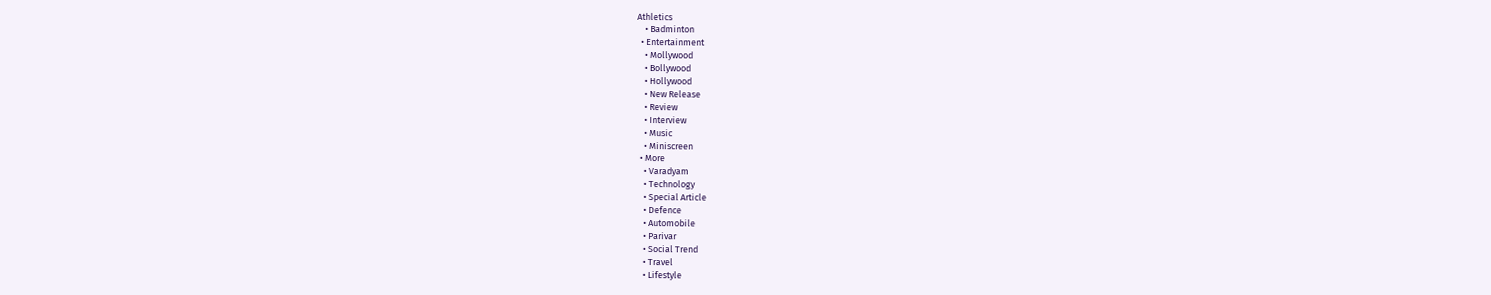Athletics
    • Badminton
  • Entertainment
    • Mollywood
    • Bollywood
    • Hollywood
    • New Release
    • Review
    • Interview
    • Music
    • Miniscreen
  • More
    • Varadyam
    • Technology
    • Special Article
    • Defence
    • Automobile
    • Parivar
    • Social Trend
    • Travel
    • Lifestyle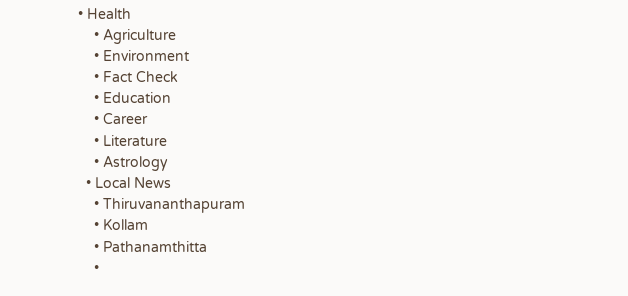• Health
    • Agriculture
    • Environment
    • Fact Check
    • Education
    • Career
    • Literature
    • Astrology
  • Local News
    • Thiruvananthapuram
    • Kollam
    • Pathanamthitta
    •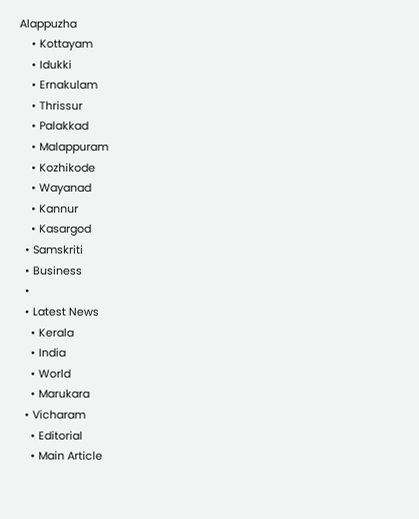Alappuzha
    • Kottayam
    • Idukki
    • Ernakulam
    • Thrissur
    • Palakkad
    • Malappuram
    • Kozhikode
    • Wayanad
    • Kannur
    • Kasargod
  • Samskriti
  • Business
  •
  • Latest News
    • Kerala
    • India
    • World
    • Marukara
  • Vicharam
    • Editorial
    • Main Article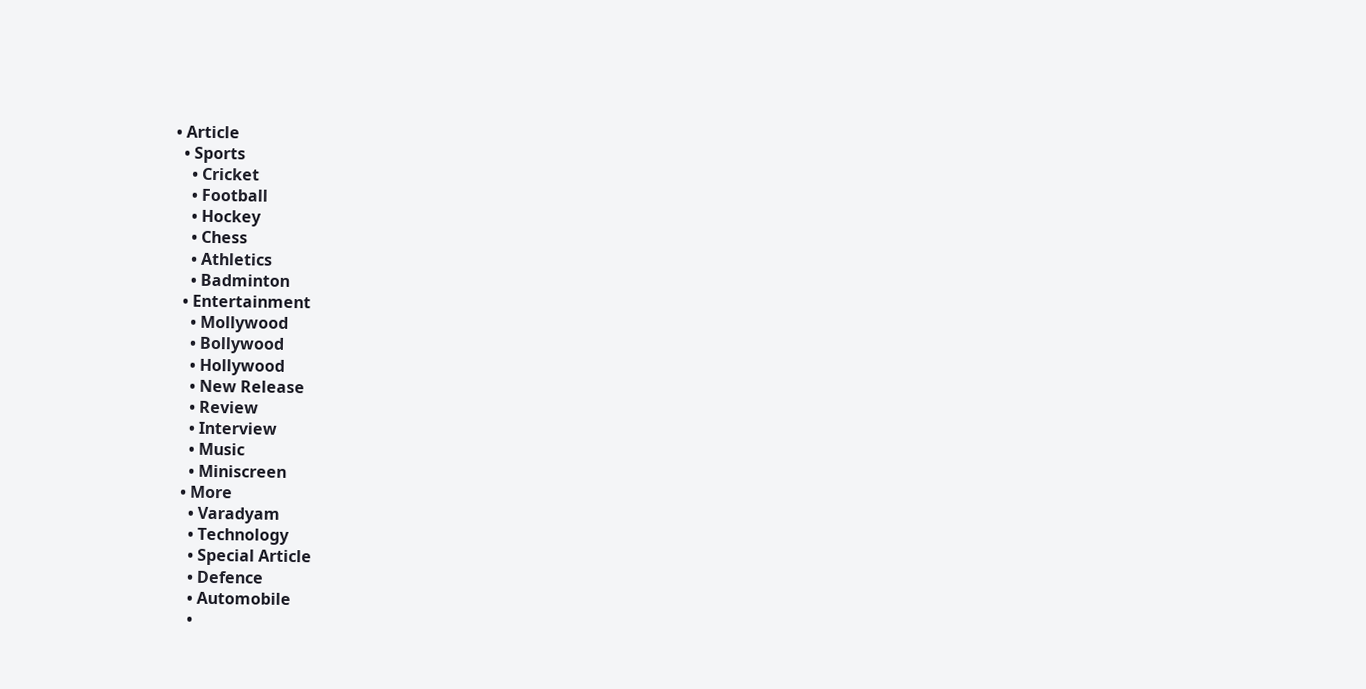• Article
  • Sports
    • Cricket
    • Football
    • Hockey
    • Chess
    • Athletics
    • Badminton
  • Entertainment
    • Mollywood
    • Bollywood
    • Hollywood
    • New Release
    • Review
    • Interview
    • Music
    • Miniscreen
  • More
    • Varadyam
    • Technology
    • Special Article
    • Defence
    • Automobile
    •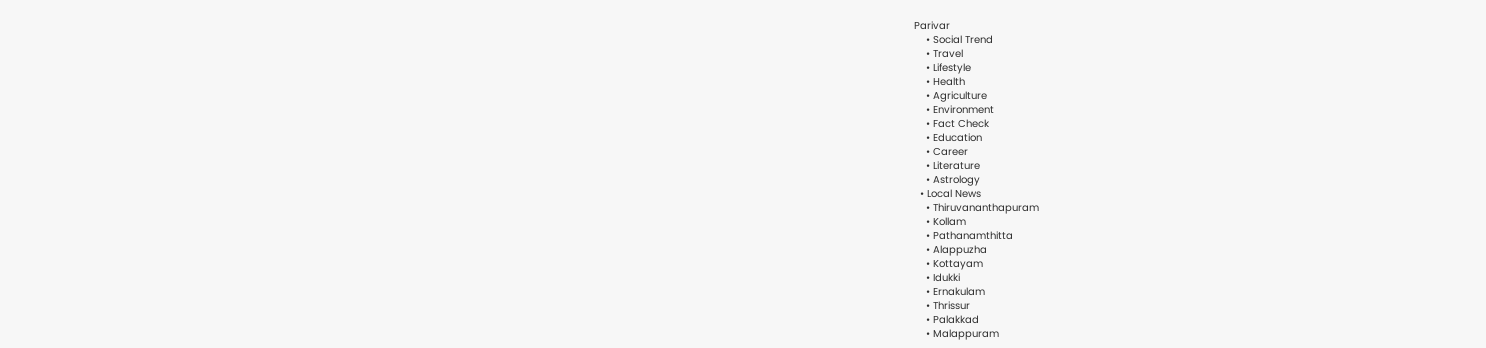Parivar
    • Social Trend
    • Travel
    • Lifestyle
    • Health
    • Agriculture
    • Environment
    • Fact Check
    • Education
    • Career
    • Literature
    • Astrology
  • Local News
    • Thiruvananthapuram
    • Kollam
    • Pathanamthitta
    • Alappuzha
    • Kottayam
    • Idukki
    • Ernakulam
    • Thrissur
    • Palakkad
    • Malappuram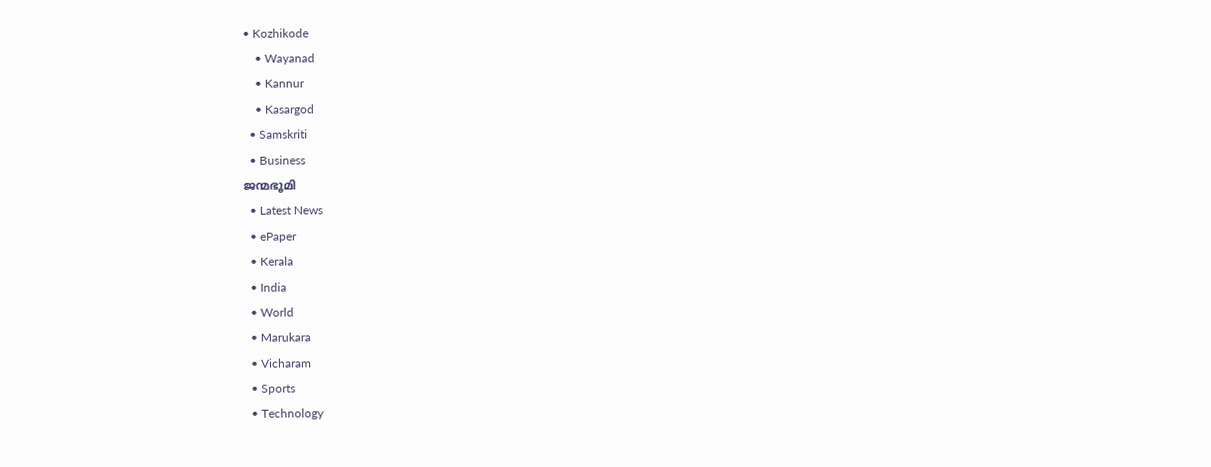• Kozhikode
    • Wayanad
    • Kannur
    • Kasargod
  • Samskriti
  • Business
ജന്മഭൂമി
  • Latest News
  • ePaper
  • Kerala
  • India
  • World
  • Marukara
  • Vicharam
  • Sports
  • Technology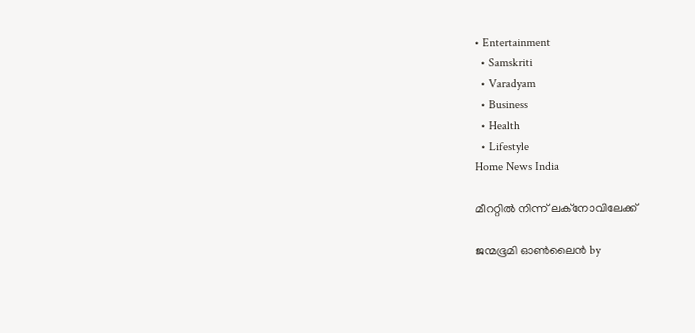• Entertainment
  • Samskriti
  • Varadyam
  • Business
  • Health
  • Lifestyle
Home News India

മീററ്റില്‍ നിന്ന് ലക്‌നോവിലേക്ക്

ജന്മഭൂമി ഓണ്‍ലൈന്‍ by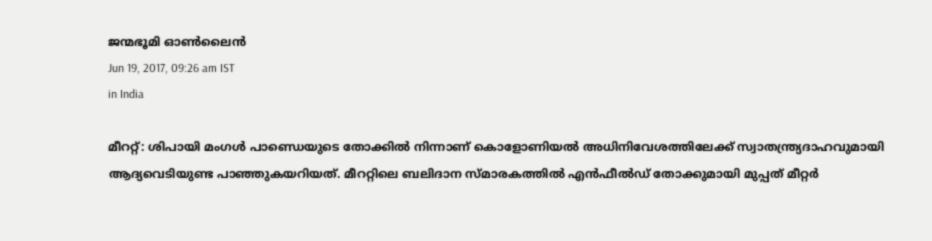ജന്മഭൂമി ഓണ്‍ലൈന്‍
Jun 19, 2017, 09:26 am IST
in India

മീററ്റ്: ശിപായി മംഗള്‍ പാണ്ഡെയുടെ തോക്കില്‍ നിന്നാണ് കൊളോണിയല്‍ അധിനിവേശത്തിലേക്ക് സ്വാതന്ത്ര്യദാഹവുമായി ആദ്യവെടിയുണ്ട പാഞ്ഞുകയറിയത്. മീററ്റിലെ ബലിദാന സ്മാരകത്തില്‍ എന്‍ഫീല്‍ഡ് തോക്കുമായി മുപ്പത് മീറ്റര്‍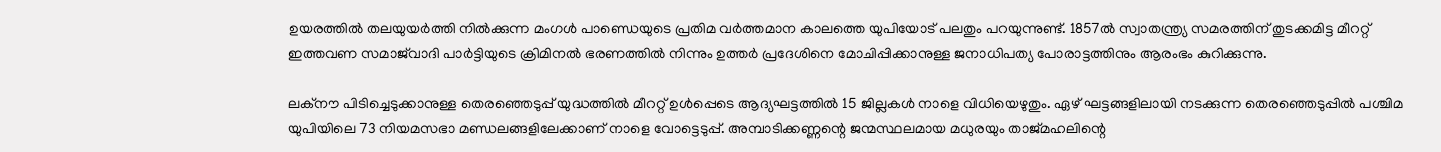ഉയരത്തില്‍ തലയുയര്‍ത്തി നില്‍ക്കുന്ന മംഗള്‍ പാണ്ഡെയുടെ പ്രതിമ വര്‍ത്തമാന കാലത്തെ യുപിയോട് പലതും പറയുന്നുണ്ട്. 1857ല്‍ സ്വാതന്ത്ര്യ സമരത്തിന് തുടക്കമിട്ട മീററ്റ് ഇത്തവണ സമാജ്‌വാദി പാര്‍ട്ടിയുടെ ക്രിമിനല്‍ ഭരണത്തില്‍ നിന്നും ഉത്തര്‍ പ്രദേശിനെ മോചിപ്പിക്കാനുള്ള ജനാധിപത്യ പോരാട്ടത്തിനും ആരംഭം കുറിക്കുന്നു.

ലക്‌നൗ പിടിച്ചെടുക്കാനുള്ള തെരഞ്ഞെടുപ്പ് യുദ്ധത്തില്‍ മീററ്റ് ഉള്‍പ്പെടെ ആദ്യഘട്ടത്തില്‍ 15 ജില്ലകള്‍ നാളെ വിധിയെഴുതും. ഏഴ് ഘട്ടങ്ങളിലായി നടക്കുന്ന തെരഞ്ഞെടുപ്പില്‍ പശ്ചിമ യുപിയിലെ 73 നിയമസഭാ മണ്ഡലങ്ങളിലേക്കാണ് നാളെ വോട്ടെടുപ്പ്. അമ്പാടിക്കണ്ണന്റെ ജന്മസ്ഥലമായ മധുരയും താജ്മഹലിന്റെ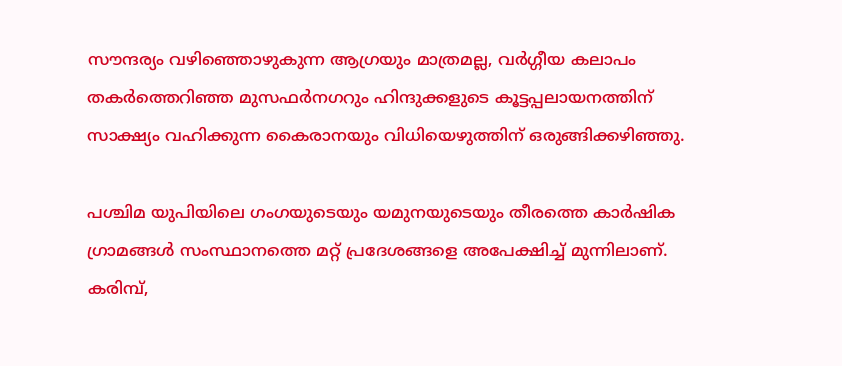സൗന്ദര്യം വഴിഞ്ഞൊഴുകുന്ന ആഗ്രയും മാത്രമല്ല, വര്‍ഗ്ഗീയ കലാപം തകര്‍ത്തെറിഞ്ഞ മുസഫര്‍നഗറും ഹിന്ദുക്കളുടെ കൂട്ടപ്പലായനത്തിന് സാക്ഷ്യം വഹിക്കുന്ന കൈരാനയും വിധിയെഴുത്തിന് ഒരുങ്ങിക്കഴിഞ്ഞു.

പശ്ചിമ യുപിയിലെ ഗംഗയുടെയും യമുനയുടെയും തീരത്തെ കാര്‍ഷിക ഗ്രാമങ്ങള്‍ സംസ്ഥാനത്തെ മറ്റ് പ്രദേശങ്ങളെ അപേക്ഷിച്ച് മുന്നിലാണ്. കരിമ്പ്,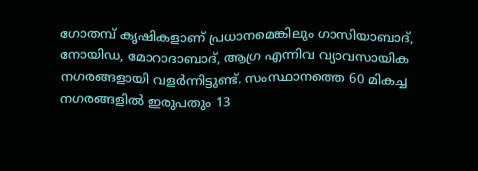ഗോതമ്പ് കൃഷികളാണ് പ്രധാനമെങ്കിലും ഗാസിയാബാദ്, നോയിഡ, മോറാദാബാദ്, ആഗ്ര എന്നിവ വ്യാവസായിക നഗരങ്ങളായി വളര്‍ന്നിട്ടുണ്ട്. സംസ്ഥാനത്തെ 60 മികച്ച നഗരങ്ങളില്‍ ഇരുപതും 13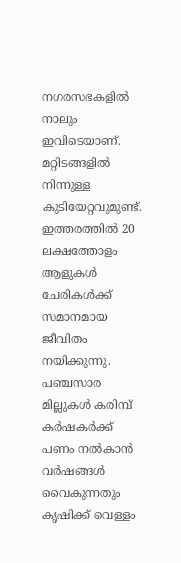നഗരസഭകളില്‍ നാലും ഇവിടെയാണ്. മറ്റിടങ്ങളില്‍ നിന്നുള്ള കുടിയേറ്റവുമുണ്ട്. ഇത്തരത്തില്‍ 20 ലക്ഷത്തോളം ആളുകള്‍ ചേരികള്‍ക്ക് സമാനമായ ജീവിതം നയിക്കുന്നു. പഞ്ചസാര മില്ലുകള്‍ കരിമ്പ് കര്‍ഷകര്‍ക്ക് പണം നല്‍കാന്‍ വര്‍ഷങ്ങള്‍ വൈകുന്നതും കൃഷിക്ക് വെള്ളം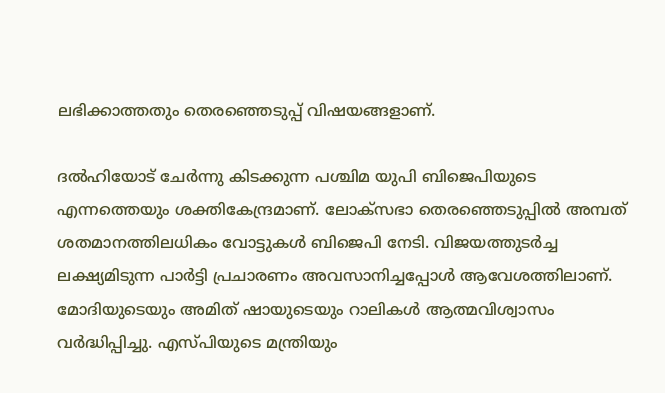ലഭിക്കാത്തതും തെരഞ്ഞെടുപ്പ് വിഷയങ്ങളാണ്.

ദല്‍ഹിയോട് ചേര്‍ന്നു കിടക്കുന്ന പശ്ചിമ യുപി ബിജെപിയുടെ എന്നത്തെയും ശക്തികേന്ദ്രമാണ്. ലോക്‌സഭാ തെരഞ്ഞെടുപ്പില്‍ അമ്പത് ശതമാനത്തിലധികം വോട്ടുകള്‍ ബിജെപി നേടി. വിജയത്തുടര്‍ച്ച ലക്ഷ്യമിടുന്ന പാര്‍ട്ടി പ്രചാരണം അവസാനിച്ചപ്പോള്‍ ആവേശത്തിലാണ്. മോദിയുടെയും അമിത് ഷായുടെയും റാലികള്‍ ആത്മവിശ്വാസം വര്‍ദ്ധിപ്പിച്ചു. എസ്പിയുടെ മന്ത്രിയും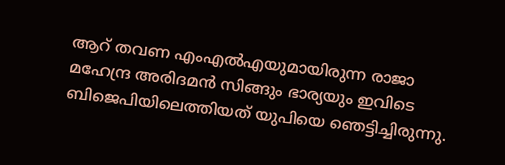ആറ് തവണ എംഎല്‍എയുമായിരുന്ന രാജാ മഹേന്ദ്ര അരിദമന്‍ സിങ്ങും ഭാര്യയും ഇവിടെ ബിജെപിയിലെത്തിയത് യുപിയെ ഞെട്ടിച്ചിരുന്നു.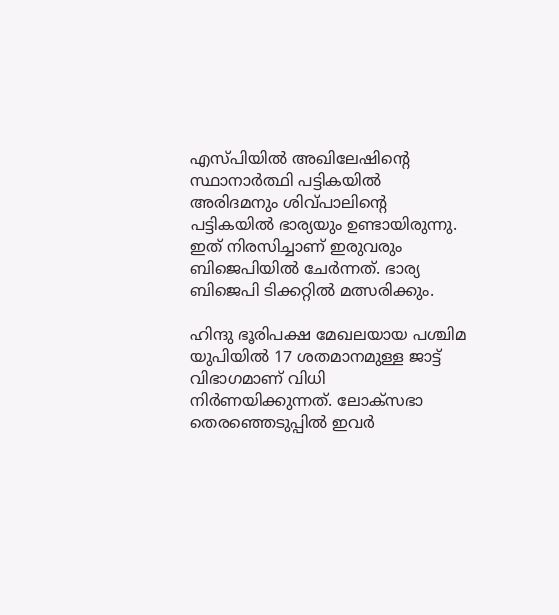എസ്പിയില്‍ അഖിലേഷിന്റെ സ്ഥാനാര്‍ത്ഥി പട്ടികയില്‍ അരിദമനും ശിവ്പാലിന്റെ പട്ടികയില്‍ ഭാര്യയും ഉണ്ടായിരുന്നു. ഇത് നിരസിച്ചാണ് ഇരുവരും ബിജെപിയില്‍ ചേര്‍ന്നത്. ഭാര്യ ബിജെപി ടിക്കറ്റില്‍ മത്സരിക്കും.

ഹിന്ദു ഭൂരിപക്ഷ മേഖലയായ പശ്ചിമ യുപിയില്‍ 17 ശതമാനമുള്ള ജാട്ട് വിഭാഗമാണ് വിധി നിര്‍ണയിക്കുന്നത്. ലോക്‌സഭാ തെരഞ്ഞെടുപ്പില്‍ ഇവര്‍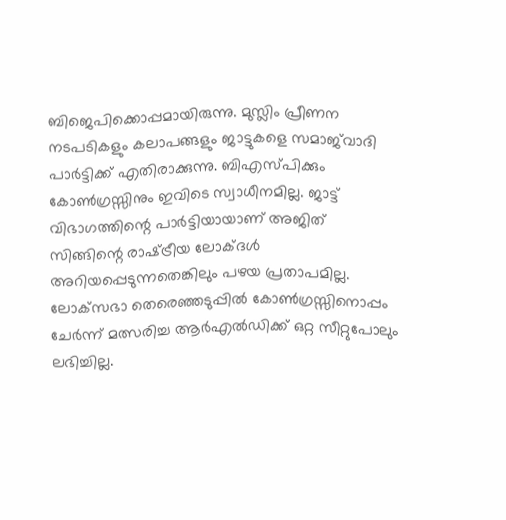ബിജെപിക്കൊപ്പമായിരുന്നു. മുസ്ലിം പ്രീണന നടപടികളും കലാപങ്ങളും ജാട്ടുകളെ സമാജ്‌വാദി പാര്‍ട്ടിക്ക് എതിരാക്കുന്നു. ബിഎസ്പിക്കും കോണ്‍ഗ്രസ്സിനും ഇവിടെ സ്വാധീനമില്ല. ജാട്ട് വിഭാഗത്തിന്റെ പാര്‍ട്ടിയായാണ് അജിത് സിങ്ങിന്റെ രാഷ്‌ട്രീയ ലോക്ദള്‍ അറിയപ്പെടുന്നതെങ്കിലും പഴയ പ്രതാപമില്ല. ലോക്‌സഭാ തെരെഞ്ഞടുപ്പില്‍ കോണ്‍ഗ്രസ്സിനൊപ്പം ചേര്‍ന്ന് മത്സരിച്ച ആര്‍എല്‍ഡിക്ക് ഒറ്റ സീറ്റുപോലും ലഭിച്ചില്ല.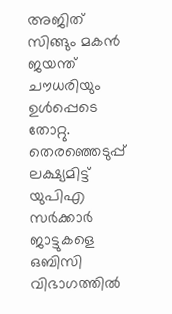അജിത് സിങ്ങും മകന്‍ ജയന്ത് ചൗധരിയും ഉള്‍പ്പെടെ തോറ്റു. തെരഞ്ഞെടുപ്പ് ലക്ഷ്യമിട്ട് യുപിഎ സര്‍ക്കാര്‍ ജാട്ടുകളെ ഒബിസി വിഭാഗത്തില്‍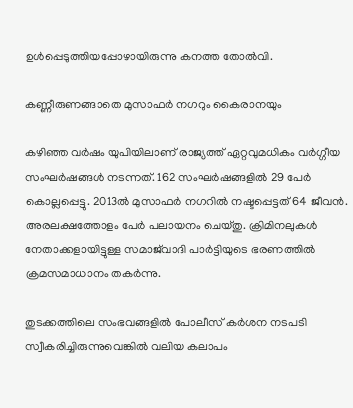ഉള്‍പ്പെടുത്തിയപ്പോഴായിരുന്നു കനത്ത തോല്‍വി.

കണ്ണീരുണങ്ങാതെ മുസാഫര്‍ നഗറും കൈരാനയും

കഴിഞ്ഞ വര്‍ഷം യുപിയിലാണ് രാജ്യത്ത് ഏറ്റവുമധികം വര്‍ഗ്ഗീയ സംഘര്‍ഷങ്ങള്‍ നടന്നത്. 162 സംഘര്‍ഷങ്ങളില്‍ 29 പേര്‍ കൊല്ലപ്പെട്ടു. 2013ല്‍ മുസാഫര്‍ നഗറില്‍ നഷ്ടപ്പെട്ടത് 64 ജീവന്‍. അരലക്ഷത്തോളം പേര്‍ പലായനം ചെയ്തു. ക്രിമിനലുകള്‍ നേതാക്കളായിട്ടുള്ള സമാജ്‌വാദി പാര്‍ട്ടിയുടെ ഭരണത്തില്‍ ക്രമസമാധാനം തകര്‍ന്നു.

തുടക്കത്തിലെ സംഭവങ്ങളില്‍ പോലീസ് കര്‍ശന നടപടി സ്വീകരിച്ചിരുന്നുവെങ്കില്‍ വലിയ കലാപം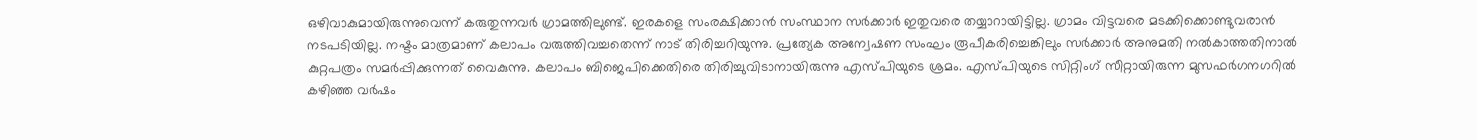ഒഴിവാകുമായിരുന്നുവെന്ന് കരുതുന്നവര്‍ ഗ്രാമത്തിലുണ്ട്. ഇരകളെ സംരക്ഷിക്കാന്‍ സംസ്ഥാന സര്‍ക്കാര്‍ ഇതുവരെ തയ്യാറായിട്ടില്ല. ഗ്രാമം വിട്ടവരെ മടക്കിക്കൊണ്ടുവരാന്‍ നടപടിയില്ല. നഷ്ടം മാത്രമാണ് കലാപം വരുത്തിവച്ചതെന്ന് നാട് തിരിച്ചറിയുന്നു. പ്രത്യേക അന്വേഷണ സംഘം രൂപീകരിച്ചെങ്കിലും സര്‍ക്കാര്‍ അനുമതി നല്‍കാത്തതിനാല്‍ കുറ്റപത്രം സമര്‍പ്പിക്കുന്നത് വൈകുന്നു. കലാപം ബിജെപിക്കെതിരെ തിരിച്ചുവിടാനായിരുന്നു എസ്പിയുടെ ശ്രമം. എസ്പിയുടെ സിറ്റിംഗ് സീറ്റായിരുന്ന മുസഫര്‍ഗനഗറില്‍ കഴിഞ്ഞ വര്‍ഷം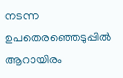നടന്ന ഉപതെരഞ്ഞെടുപ്പില്‍ ആറായിരം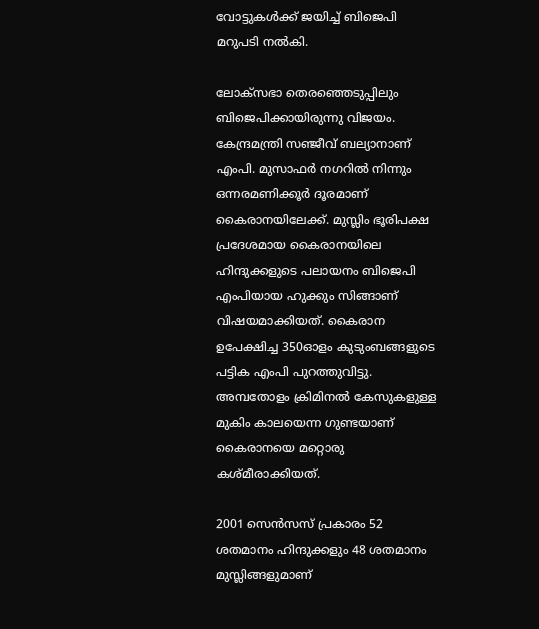വോട്ടുകള്‍ക്ക് ജയിച്ച് ബിജെപി മറുപടി നല്‍കി.

ലോക്‌സഭാ തെരഞ്ഞെടുപ്പിലും ബിജെപിക്കായിരുന്നു വിജയം. കേന്ദ്രമന്ത്രി സഞ്ജീവ് ബല്യാനാണ് എംപി. മുസാഫര്‍ നഗറില്‍ നിന്നും ഒന്നരമണിക്കൂര്‍ ദൂരമാണ് കൈരാനയിലേക്ക്. മുസ്ലിം ഭൂരിപക്ഷ പ്രദേശമായ കൈരാനയിലെ ഹിന്ദുക്കളുടെ പലായനം ബിജെപി എംപിയായ ഹുക്കും സിങ്ങാണ് വിഷയമാക്കിയത്. കൈരാന ഉപേക്ഷിച്ച 350ഓളം കുടുംബങ്ങളുടെ പട്ടിക എംപി പുറത്തുവിട്ടു. അമ്പതോളം ക്രിമിനല്‍ കേസുകളുള്ള മുകിം കാലയെന്ന ഗുണ്ടയാണ് കൈരാനയെ മറ്റൊരു കശ്മീരാക്കിയത്.

2001 സെന്‍സസ് പ്രകാരം 52 ശതമാനം ഹിന്ദുക്കളും 48 ശതമാനം മുസ്ലിങ്ങളുമാണ്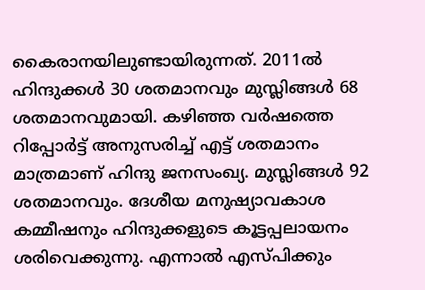കൈരാനയിലുണ്ടായിരുന്നത്. 2011ല്‍ ഹിന്ദുക്കള്‍ 30 ശതമാനവും മുസ്ലിങ്ങള്‍ 68 ശതമാനവുമായി. കഴിഞ്ഞ വര്‍ഷത്തെ റിപ്പോര്‍ട്ട് അനുസരിച്ച് എട്ട് ശതമാനം മാത്രമാണ് ഹിന്ദു ജനസംഖ്യ. മുസ്ലിങ്ങള്‍ 92 ശതമാനവും. ദേശീയ മനുഷ്യാവകാശ കമ്മീഷനും ഹിന്ദുക്കളുടെ കൂട്ടപ്പലായനം ശരിവെക്കുന്നു. എന്നാല്‍ എസ്പിക്കും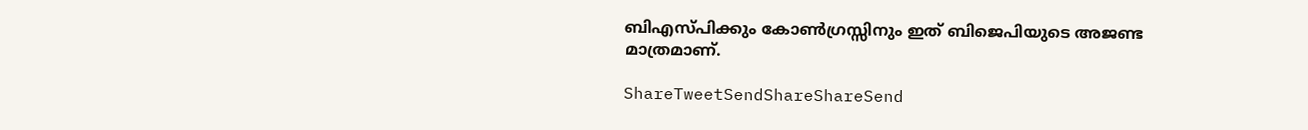ബിഎസ്പിക്കും കോണ്‍ഗ്രസ്സിനും ഇത് ബിജെപിയുടെ അജണ്ട മാത്രമാണ്.

ShareTweetSendShareShareSend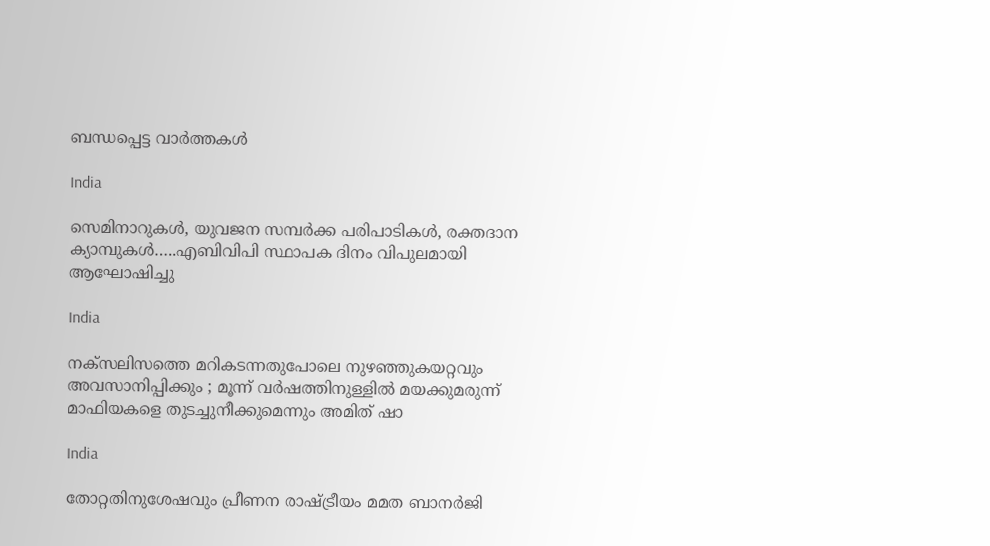ബന്ധപ്പെട്ട വാര്‍ത്തകള്‍

India

സെമിനാറുകൾ, യുവജന സമ്പർക്ക പരിപാടികൾ, രക്തദാന ക്യാമ്പുകൾ…..എബിവിപി സ്ഥാപക ദിനം വിപുലമായി ആഘോഷിച്ചു

India

നക്സലിസത്തെ മറികടന്നതുപോലെ നുഴഞ്ഞുകയറ്റവും അവസാനിപ്പിക്കും ; മൂന്ന് വർഷത്തിനുള്ളിൽ മയക്കുമരുന്ന് മാഫിയകളെ തുടച്ചുനീക്കുമെന്നും അമിത് ഷാ

India

തോറ്റതിനുശേഷവും പ്രീണന രാഷ്‌ട്രീയം മമത ബാനർജി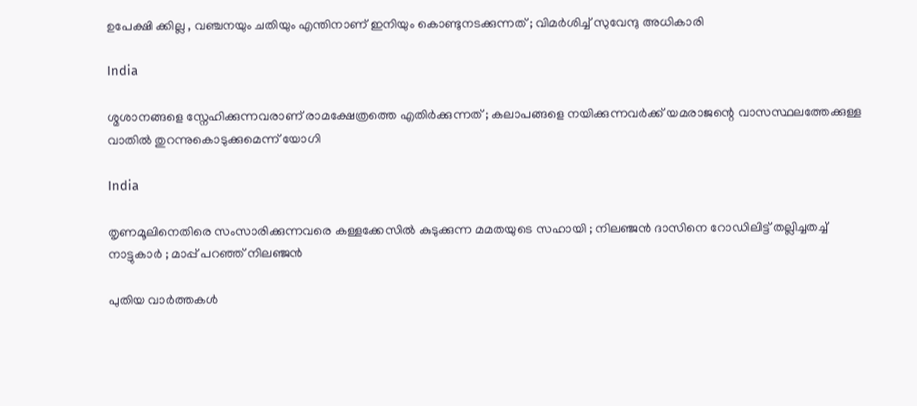ഉപേക്ഷി ക്കില്ല , വഞ്ചനയും ചതിയും എന്തിനാണ് ഇനിയും കൊണ്ടുനടക്കുന്നത് ; വിമർശിച്ച് സുവേന്ദു അധികാരി

India

ശ്മശാനങ്ങളെ സ്നേഹിക്കുന്നവരാണ് രാമക്ഷേത്രത്തെ എതിർക്കുന്നത് ; കലാപങ്ങളെ നയിക്കുന്നവർക്ക് യമരാജന്റെ വാസസ്ഥലത്തേക്കുള്ള വാതിൽ തുറന്നുകൊടുക്കുമെന്ന് യോഗി

India

തൃണമൂലിനെതിരെ സംസാരിക്കുന്നവരെ കള്ളക്കേസിൽ കുടുക്കുന്ന മമതയുടെ സഹായി ; നിലഞ്ജൻ ദാസിനെ റോഡിലിട്ട് തല്ലിച്ചതച്ച് നാട്ടുകാർ ; മാപ്പ് പറഞ്ഞ് നിലഞ്ജൻ

പുതിയ വാര്‍ത്തകള്‍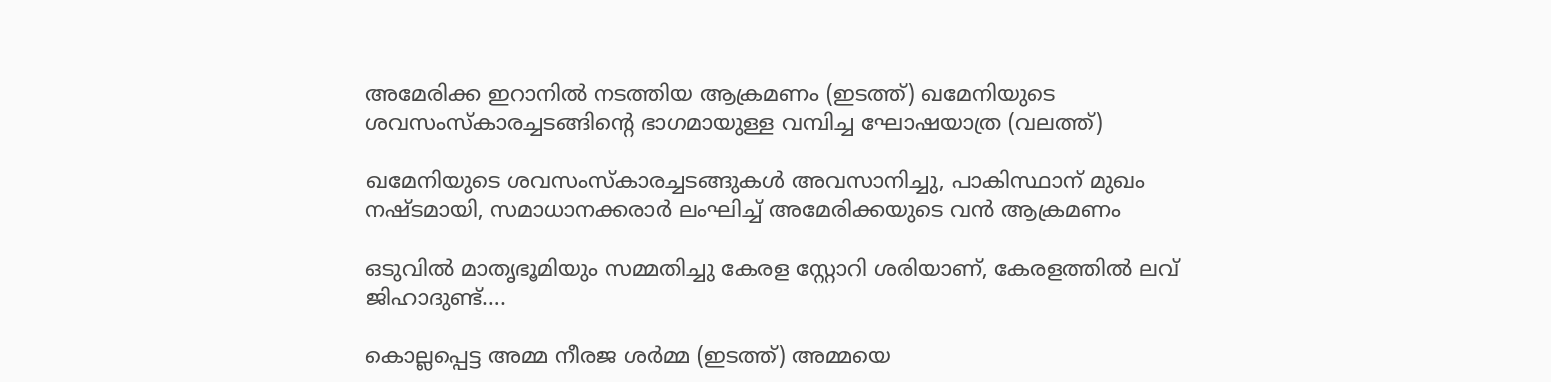അമേരിക്ക ഇറാനില്‍ നടത്തിയ ആക്രമണം (ഇടത്ത്) ഖമേനിയുടെ ശവസംസ്കാരച്ചടങ്ങിന്‍റെ ഭാഗമായുള്ള വമ്പിച്ച ഘോഷയാത്ര (വലത്ത്)

ഖമേനിയുടെ ശവസംസ്കാരച്ചടങ്ങുകള്‍ അവസാനിച്ചു, പാകിസ്ഥാന് മുഖം നഷ്ടമായി, സമാധാനക്കരാര്‍ ലംഘിച്ച് അമേരിക്കയുടെ വന്‍ ആക്രമണം

ഒടുവില്‍ മാതൃഭൂമിയും സമ്മതിച്ചു കേരള സ്റ്റോറി ശരിയാണ്, കേരളത്തില്‍ ലവ് ജിഹാദുണ്ട്….

കൊല്ലപ്പെട്ട അമ്മ നീരജ ശര്‍മ്മ (ഇടത്ത്) അമ്മയെ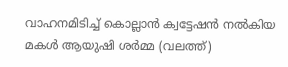വാഹനമിടിച്ച് കൊല്ലാന്‍ ക്വട്ടേഷന്‍ നല്‍കിയ മകള്‍ ആയുഷി ശര്‍മ്മ (വലത്ത്)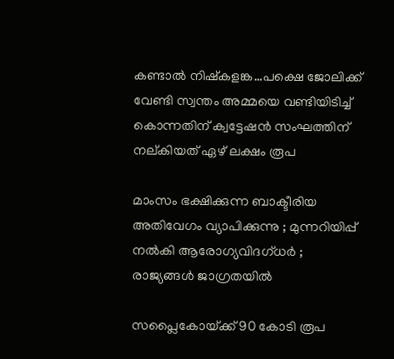കണ്ടാല്‍ നിഷ്കളങ്ക…പക്ഷെ ജോലിക്ക് വേണ്ടി സ്വന്തം അമ്മയെ വണ്ടിയിടിച്ച് കൊന്നതിന് ക്വട്ടേഷന്‍ സംഘത്തിന് നല‍്കിയത് ഏഴ് ലക്ഷം രൂപ

മാംസം ഭക്ഷിക്കുന്ന ബാക്ടീരിയ അതിവേഗം വ്യാപിക്കുന്നു ; മുന്നറിയിപ്പ് നൽകി ആരോഗ്യവിദഗ്ധർ ; രാജ്യങ്ങൾ ജാഗ്രതയിൽ

സപ്ലൈകോയ്‌ക്ക് 90 കോടി രൂപ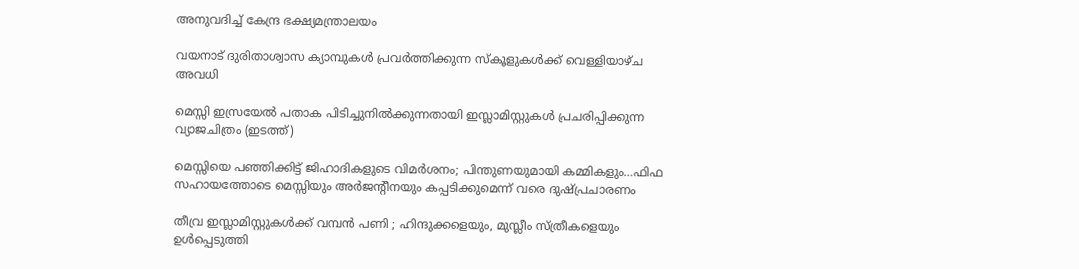അനുവദിച്ച് കേന്ദ്ര ഭക്ഷ്യമന്ത്രാലയം

വയനാട് ദുരിതാശ്വാസ ക്യാമ്പുകള്‍ പ്രവര്‍ത്തിക്കുന്ന സ്‌കൂളുകള്‍ക്ക് വെള്ളിയാഴ്ച അവധി

മെസ്സി ഇസ്രയേല്‍ പതാക പിടിച്ചുനില്‍ക്കുന്നതായി ഇസ്ലാമിസ്റ്റുകള്‍ പ്രചരിപ്പിക്കുന്ന വ്യാജചിത്രം (ഇടത്ത്)

മെസ്സിയെ പഞ്ഞിക്കിട്ട് ജിഹാദികളുടെ വിമര്‍ശനം; പിന്തുണയുമായി കമ്മികളും…ഫിഫ സഹായത്തോടെ മെസ്സിയും അര്‍ജന്‍റീനയും കപ്പടിക്കുമെന്ന് വരെ ദുഷ്പ്രചാരണം

തീവ്ര ഇസ്ലാമിസ്റ്റുകൾക്ക് വമ്പൻ പണി ; ഹിന്ദുക്കളെയും, മുസ്ലീം സ്ത്രീകളെയും ഉൾപ്പെടുത്തി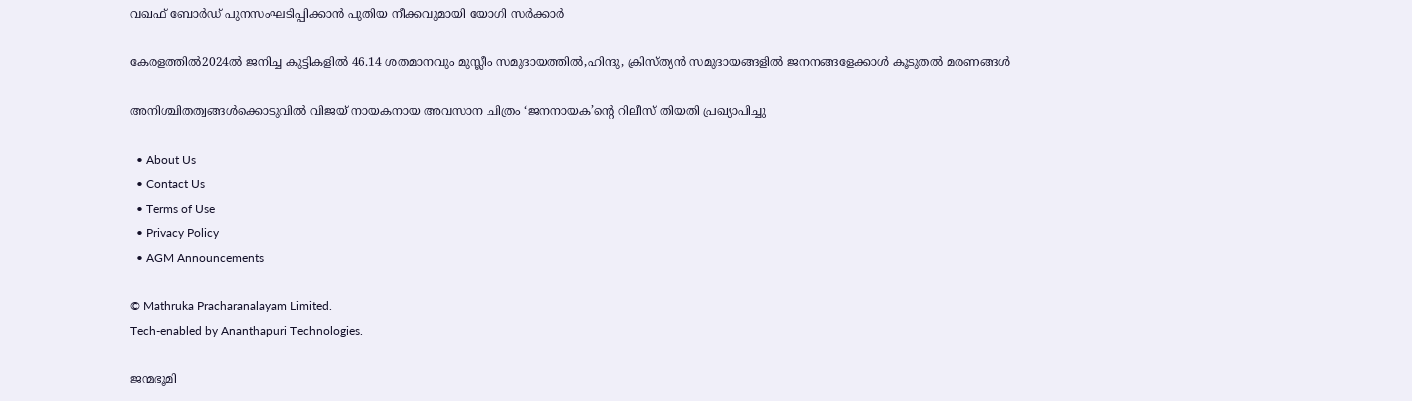വഖഫ് ബോർഡ് പുനസംഘടിപ്പിക്കാൻ പുതിയ നീക്കവുമായി യോഗി സർക്കാർ

കേരളത്തില്‍2024ല്‍ ജനിച്ച കുട്ടികളില്‍ 46.14 ശതമാനവും മുസ്ലീം സമുദായത്തില്‍,ഹിന്ദു, ക്രിസ്ത്യന്‍ സമുദായങ്ങളില്‍ ജനനങ്ങളേക്കാള്‍ കൂടുതല്‍ മരണങ്ങള്‍

അനിശ്ചിതത്വങ്ങള്‍ക്കൊടുവില്‍ വിജയ് നായകനായ അവസാന ചിത്രം ‘ജനനായക’ന്റെ റിലീസ് തിയതി പ്രഖ്യാപിച്ചു

  • About Us
  • Contact Us
  • Terms of Use
  • Privacy Policy
  • AGM Announcements

© Mathruka Pracharanalayam Limited.
Tech-enabled by Ananthapuri Technologies.

ജന്മഭൂമി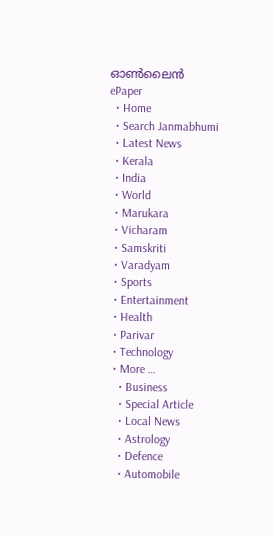ഓണ്‍ലൈന്‍
ePaper
  • Home
  • Search Janmabhumi
  • Latest News
  • Kerala
  • India
  • World
  • Marukara
  • Vicharam
  • Samskriti
  • Varadyam
  • Sports
  • Entertainment
  • Health
  • Parivar
  • Technology
  • More …
    • Business
    • Special Article
    • Local News
    • Astrology
    • Defence
    • Automobile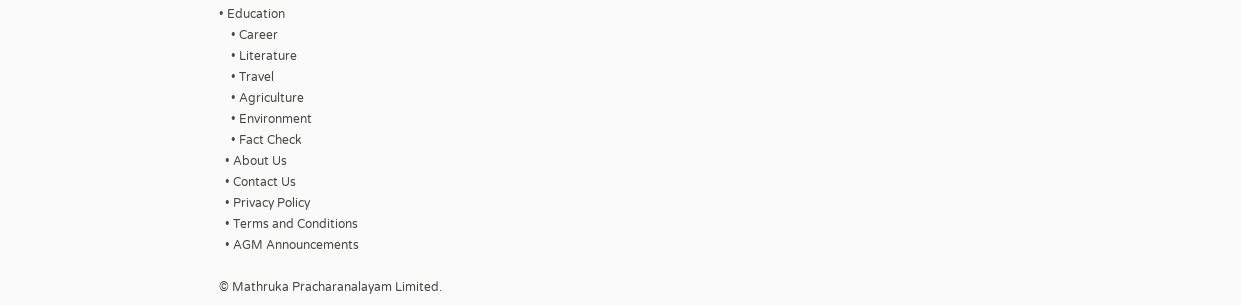• Education
    • Career
    • Literature
    • Travel
    • Agriculture
    • Environment
    • Fact Check
  • About Us
  • Contact Us
  • Privacy Policy
  • Terms and Conditions
  • AGM Announcements

© Mathruka Pracharanalayam Limited.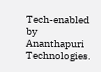Tech-enabled by Ananthapuri Technologies.